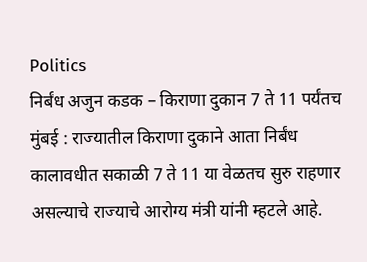Politics
निर्बंध अजुन कडक – किराणा दुकान 7 ते 11 पर्यंतच
मुंबई : राज्यातील किराणा दुकाने आता निर्बंध कालावधीत सकाळी 7 ते 11 या वेळतच सुरु राहणार असल्याचे राज्याचे आरोग्य मंत्री यांनी म्हटले आहे.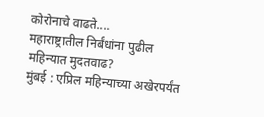कोरोनाचे वाढते....
महाराष्ट्रातील निर्बंधांना पुढील महिन्यात मुदतवाढ?
मुंबई : एप्रिल महिन्याच्या अखेरपर्यंत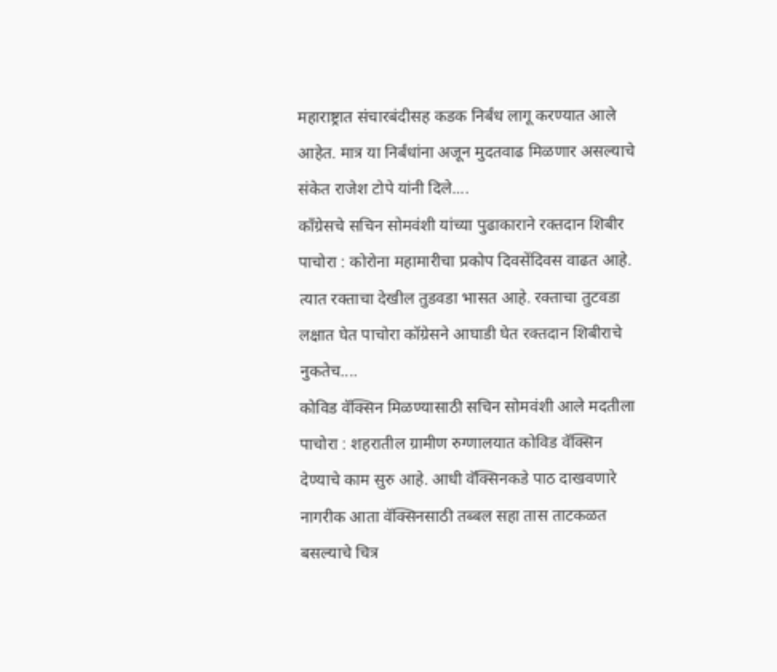महाराष्ट्रात संचारबंदीसह कडक निर्बंध लागू करण्यात आले आहेत. मात्र या निर्बंधांना अजून मुदतवाढ मिळणार असल्याचे संकेत राजेश टोपे यांनी दिले....
कॉंग्रेसचे सचिन सोमवंशी यांच्या पुढाकाराने रक्तदान शिबीर
पाचोरा : कोरोना महामारीचा प्रकोप दिवसेंदिवस वाढत आहे. त्यात रक्ताचा देखील तुडवडा भासत आहे. रक्ताचा तुटवडा लक्षात घेत पाचोरा कॉग्रेसने आघाडी घेत रक्तदान शिबीराचे नुकतेच....
कोविड वॅक्सिन मिळण्यासाठी सचिन सोमवंशी आले मदतीला
पाचोरा : शहरातील ग्रामीण रुग्णालयात कोविड वॅक्सिन देण्याचे काम सुरु आहे. आधी वॅक्सिनकडे पाठ दाखवणारे नागरीक आता वॅक्सिनसाठी तब्बल सहा तास ताटकळत बसल्याचे चित्र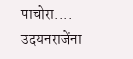पाचोरा....
उदयनराजेंना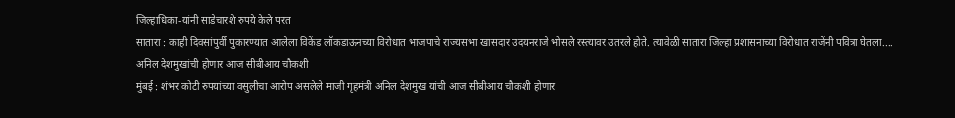जिल्हाधिका-यांनी साडेचारशे रुपये केले परत
सातारा : काही दिवसांपुर्वी पुकारण्यात आलेला विकेंड लॉकडाऊनच्या विरोधात भाजपाचे राज्यसभा खासदार उदयनराजे भोसले रस्त्यावर उतरले होते. त्यावेळी सातारा जिल्हा प्रशासनाच्या विरोधात राजेंनी पवित्रा घेतला....
अनिल देशमुखांची होणार आज सीबीआय चौकशी
मुंबई : शंभर कोटी रुपयांच्या वसुलीचा आरोप असलेले माजी गृहमंत्री अनिल देशमुख यांची आज सीबीआय चौकशी होणार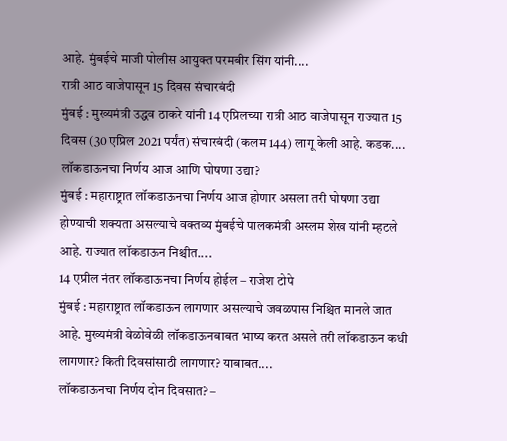आहे. मुंबईचे माजी पोलीस आयुक्त परमबीर सिंग यांनी....
रात्री आठ वाजेपासून 15 दिवस संचारबंदी
मुंबई : मुख्यमंत्री उद्धव ठाकरे यांनी 14 एप्रिलच्या रात्री आठ वाजेपासून राज्यात 15 दिवस (30 एप्रिल 2021 पर्यंत) संचारबंदी (कलम 144) लागू केली आहे. कडक....
लॉकडाऊनचा निर्णय आज आणि घोषणा उद्या?
मुंबई : महाराष्ट्रात लॉकडाऊनचा निर्णय आज होणार असला तरी घोषणा उद्या होण्याची शक्यता असल्याचे वक्तव्य मुंबईचे पालकमंत्री अस्लम शेख यांनी म्हटले आहे. राज्यात लॉकडाऊन निश्चीत....
14 एप्रील नंतर लॉकडाऊनचा निर्णय होईल – राजेश टोपे
मुंबई : महाराष्ट्रात लॉकडाऊन लागणार असल्याचे जवळपास निश्चित मानले जात आहे. मुख्यमंत्री वेळोवेळी लॉकडाऊनबाबत भाष्य करत असले तरी लॉकडाऊन कधी लागणार? किती दिवसांसाठी लागणार? याबाबत....
लॉकडाऊनचा निर्णय दोन दिवसात? –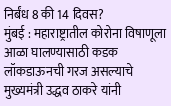निर्बंध 8 की 14 दिवस?
मुंबई : महाराष्ट्रातील कोरोना विषाणूला आळा घालण्यासाठी कडक लॉकडाऊनची गरज असल्याचे मुख्यमंत्री उद्धव ठाकरे यांनी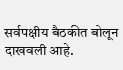सर्वपक्षीय बैठकीत बोलून दाखवली आहे.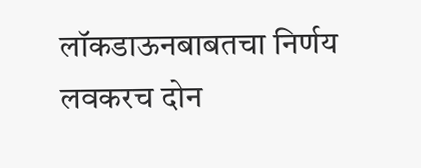लॉकडाऊनबाबतचा निर्णय लवकरच दोन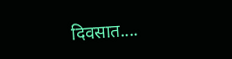दिवसात....